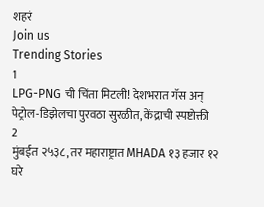शहरं
Join us
Trending Stories
1
LPG-PNG ची चिंता मिटली! देशभरात गॅस अन् पेट्रोल-डिझेलचा पुरवठा सुरळीत, केंद्राची स्पष्टोक्ती
2
मुंबईत २५३८, तर महाराष्ट्रात MHADA १३ हजार १२ घरे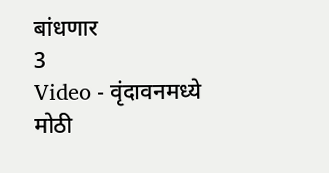बांधणार
3
Video - वृंदावनमध्ये मोठी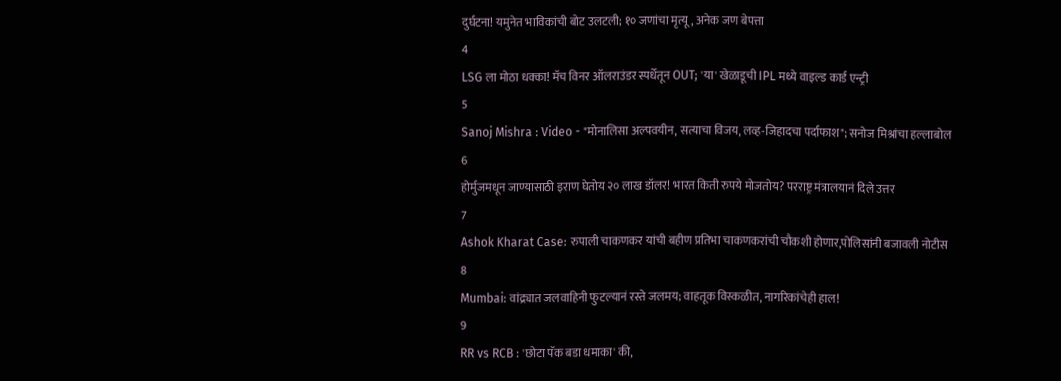दुर्घटना! यमुनेत भाविकांची बोट उलटली; १० जणांचा मृत्यू, अनेक जण बेपत्ता
4
LSG ला मोठा धक्का! मॅच विनर ऑलराउंडर स्पर्धेतून OUT; 'या' खेळाडूची IPL मध्ये वाइल्ड कार्ड एन्ट्री
5
Sanoj Mishra : Video - "मोनालिसा अल्पवयीन, सत्याचा विजय, लव्ह-जिहादचा पर्दाफाश"; सनोज मिश्रांचा हल्लाबोल
6
होर्मुजमधून जाण्यासाठी इराण घेतोय २० लाख डॉलर! भारत किती रुपये मोजतोय? परराष्ट्र मंत्रालयानं दिले उत्तर
7
Ashok Kharat Case: रुपाली चाकणकर यांची बहीण प्रतिभा चाकणकरांची चौकशी होणार,पोलिसांनी बजावली नोटीस
8
Mumbai: वांद्र्यात जलवाहिनी फुटल्यानं रस्ते जलमय; वाहतूक विस्कळीत, नागरिकांचेही हाल!
9
RR vs RCB : 'छोटा पॅक बडा धमाका' की,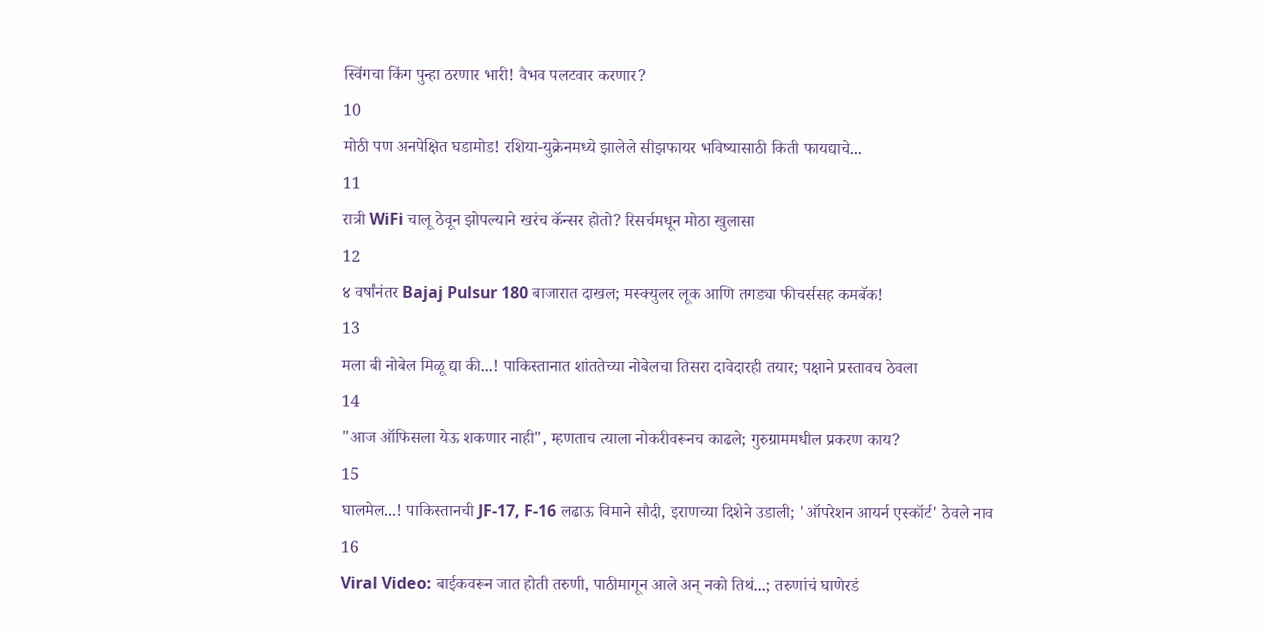स्विंगचा किंग पुन्हा ठरणार भारी! वैभव पलटवार करणार?
10
मोठी पण अनपेक्षित घडामोड! रशिया-युक्रेनमध्ये झालेले सीझफायर भविष्यासाठी किती फायद्याचे...
11
रात्री WiFi चालू ठेवून झोपल्याने खरंच कॅन्सर होतो? रिसर्चमधून मोठा खुलासा
12
४ वर्षांनंतर Bajaj Pulsur 180 बाजारात दाखल; मस्क्युलर लूक आणि तगड्या फीचर्ससह कमबॅक!
13
मला बी नोबेल मिळू द्या की...! पाकिस्तानात शांततेच्या नोबेलचा तिसरा दावेदारही तयार; पक्षाने प्रस्तावच ठेवला
14
"आज ऑफिसला येऊ शकणार नाही", म्हणताच त्याला नोकरीवरूनच काढले; गुरुग्राममधील प्रकरण काय?
15
घालमेल...! पाकिस्तानची JF-17, F-16 लढाऊ विमाने सौदी, इराणच्या दिशेने उडाली; 'ऑपरेशन आयर्न एस्कॉर्ट' ठेवले नाव
16
Viral Video: बाईकवरून जात होती तरुणी, पाठीमागून आले अन् नको तिथं...; तरुणांचं घाणेरडं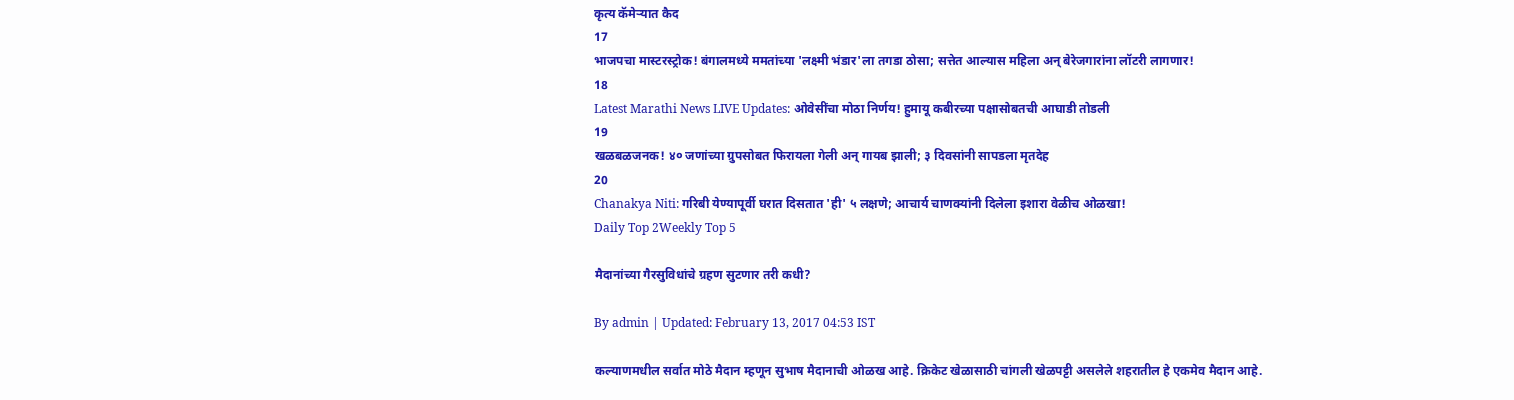कृत्य कॅमेऱ्यात कैद
17
भाजपचा मास्टरस्ट्रोक! बंगालमध्ये ममतांच्या 'लक्ष्मी भंडार'ला तगडा ठोसा; सत्तेत आल्यास महिला अन् बेरेजगारांना लॉटरी लागणार!
18
Latest Marathi News LIVE Updates: ओवेसींचा मोठा निर्णय! हुमायू कबीरच्या पक्षासोबतची आघाडी तोडली
19
खळबळजनक! ४० जणांच्या ग्रुपसोबत फिरायला गेली अन् गायब झाली; ३ दिवसांनी सापडला मृतदेह
20
Chanakya Niti: गरिबी येण्यापूर्वी घरात दिसतात 'ही' ५ लक्षणे; आचार्य चाणक्यांनी दिलेला इशारा वेळीच ओळखा!
Daily Top 2Weekly Top 5

मैदानांच्या गैरसुविधांचे ग्रहण सुटणार तरी कधी?

By admin | Updated: February 13, 2017 04:53 IST

कल्याणमधील सर्वात मोठे मैदान म्हणून सुभाष मैदानाची ओळख आहे. क्रिकेट खेळासाठी चांगली खेळपट्टी असलेले शहरातील हे एकमेव मैदान आहे.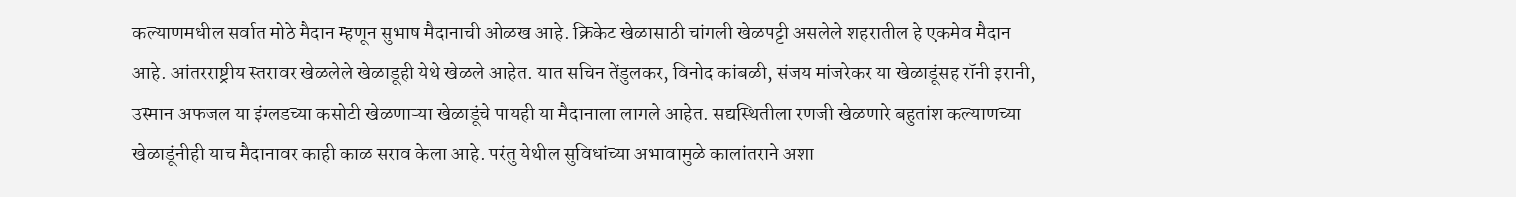कल्याणमधील सर्वात मोठे मैदान म्हणून सुभाष मैदानाची ओळख आहे. क्रिकेट खेळासाठी चांगली खेळपट्टी असलेले शहरातील हे एकमेव मैदान आहे. आंतरराष्ट्रीय स्तरावर खेळलेले खेळाडूही येथे खेळले आहेत. यात सचिन तेंडुलकर, विनोद कांबळी, संजय मांजरेकर या खेळाडूंसह रॉनी इरानी, उस्मान अफजल या इंग्लडच्या कसोटी खेळणाऱ्या खेळाडूंचे पायही या मैदानाला लागले आहेत. सद्यस्थितीला रणजी खेळणारे बहुतांश कल्याणच्या खेळाडूंनीही याच मैदानावर काही काळ सराव केला आहे. परंतु येथील सुविधांच्या अभावामुळे कालांतराने अशा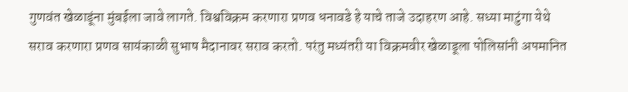गुणवंत खेळाडूंना मुंबईला जावे लागते. विश्वविक्रम करणारा प्रणव धनावडे हे याचे ताजे उदाहरण आहे. सध्या माटुंगा येथे सराव करणारा प्रणव सायंकाळी सुभाष मैदानावर सराव करतो. परंतु मध्यंतरी या विक्रमवीर खेळाडूला पोलिसांनी अपमानित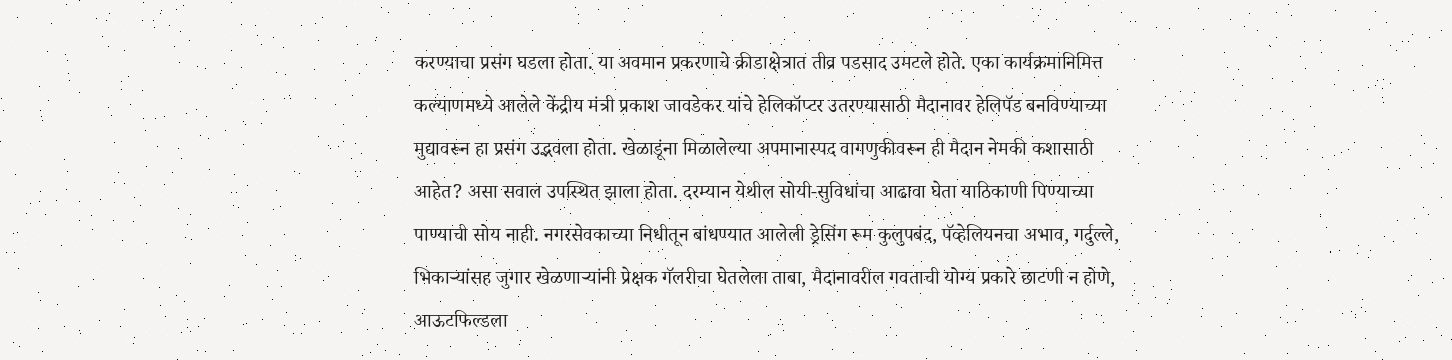करण्याचा प्रसंग घडला होता. या अवमान प्रकरणाचे क्रीडाक्षेत्रात तीव्र पडसाद उमटले होते. एका कार्यक्रमानिमित्त कल्याणमध्ये आलेले केंद्रीय मंत्री प्रकाश जावडेकर यांचे हेलिकॉप्टर उतरण्यासाठी मैदानावर हेलिपॅड बनविण्याच्या मुद्यावरून हा प्रसंग उद्भवला होता. खेळाडूंना मिळालेल्या अपमानास्पद वागणुकीवरून ही मैदान नेमकी कशासाठी आहेत? असा सवाल उपस्थित झाला होता. दरम्यान येथील सोयी-सुविधांचा आढावा घेता याठिकाणी पिण्याच्या पाण्याची सोय नाही. नगरसेवकाच्या निधीतून बांधण्यात आलेली ड्रेसिंग रूम कुलुपबंद, पॅव्हेलियनचा अभाव, गर्दुल्ले, भिकाऱ्यांसह जुगार खेळणाऱ्यांनी प्रेक्षक गॅलरीचा घेतलेला ताबा, मैदानावरील गवताची योग्य प्रकारे छाटणी न होणे, आऊटफिल्डला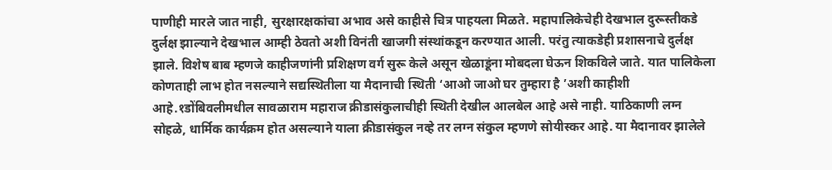पाणीही मारले जात नाही, सुरक्षारक्षकांचा अभाव असे काहीसे चित्र पाहयला मिळते. महापालिकेचेही देखभाल दुरूस्तीकडे दुर्लक्ष झाल्याने देखभाल आम्ही ठेवतो अशी विनंती खाजगी संस्थांकडून करण्यात आली. परंतु त्याकडेही प्रशासनाचे दुर्लक्ष झाले. विशेष बाब म्हणजे काहीजणांनी प्रशिक्षण वर्ग सुरू केले असून खेळाडूंना मोबदला घेऊन शिकविले जाते. यात पालिकेला कोणताही लाभ होत नसल्याने सद्यस्थितीला या मैदानाची स्थिती ‘आओ जाओ घर तुम्हारा है ’अशी काहीशी आहे.१डोंबिवलीमधील सावळाराम महाराज क्रीडासंकुलाचीही स्थिती देखील आलबेल आहे असे नाही. याठिकाणी लग्न सोहळे, धार्मिक कार्यक्रम होत असल्याने याला क्रीडासंकुल नव्हे तर लग्न संकुल म्हणणे सोयीस्कर आहे. या मैदानावर झालेले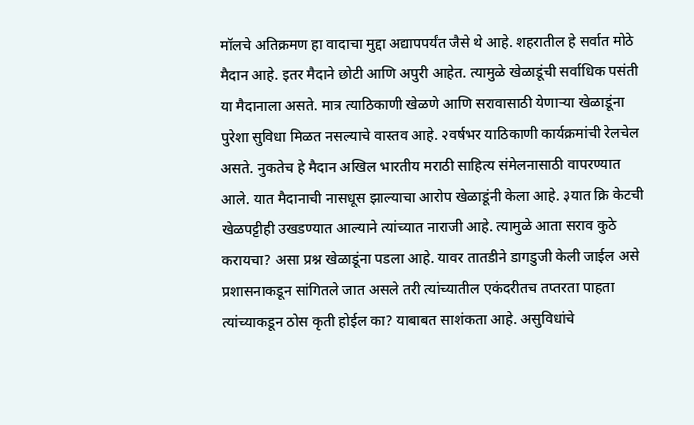मॉलचे अतिक्रमण हा वादाचा मुद्दा अद्यापपर्यंत जैसे थे आहे. शहरातील हे सर्वात मोठे मैदान आहे. इतर मैदाने छोटी आणि अपुरी आहेत. त्यामुळे खेळाडूंची सर्वाधिक पसंती या मैदानाला असते. मात्र त्याठिकाणी खेळणे आणि सरावासाठी येणाऱ्या खेळाडूंना पुरेशा सुविधा मिळत नसल्याचे वास्तव आहे. २वर्षभर याठिकाणी कार्यक्रमांची रेलचेल असते. नुकतेच हे मैदान अखिल भारतीय मराठी साहित्य संमेलनासाठी वापरण्यात आले. यात मैदानाची नासधूस झाल्याचा आरोप खेळाडूंनी केला आहे. ३यात क्रि केटची खेळपट्टीही उखडण्यात आल्याने त्यांच्यात नाराजी आहे. त्यामुळे आता सराव कुठे करायचा? असा प्रश्न खेळाडूंना पडला आहे. यावर तातडीने डागडुजी केली जाईल असे प्रशासनाकडून सांगितले जात असले तरी त्यांच्यातील एकंदरीतच तप्तरता पाहता त्यांच्याकडून ठोस कृती होईल का? याबाबत साशंकता आहे. असुविधांचे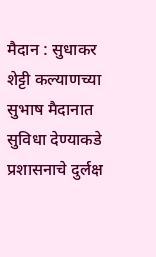मैदान : सुधाकर शेट्टी कल्याणच्या सुभाष मैदानात सुविधा देण्याकडे प्रशासनाचे दुर्लक्ष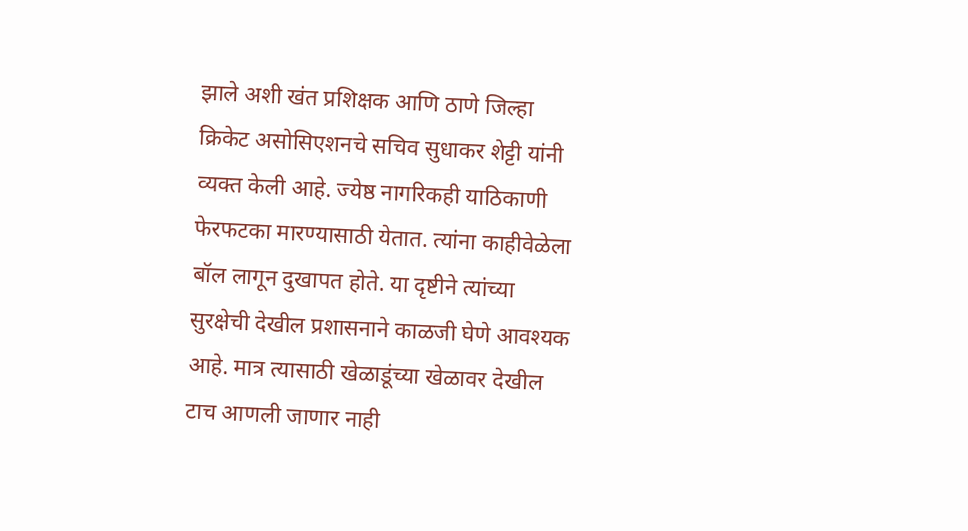झाले अशी खंत प्रशिक्षक आणि ठाणे जिल्हा क्रिकेट असोसिएशनचे सचिव सुधाकर शेट्टी यांनी व्यक्त केली आहे. ज्येष्ठ नागरिकही याठिकाणी फेरफटका मारण्यासाठी येतात. त्यांना काहीवेळेला बॉल लागून दुखापत होते. या दृष्टीने त्यांच्या सुरक्षेची देखील प्रशासनाने काळजी घेणे आवश्यक आहे. मात्र त्यासाठी खेळाडूंच्या खेळावर देखील टाच आणली जाणार नाही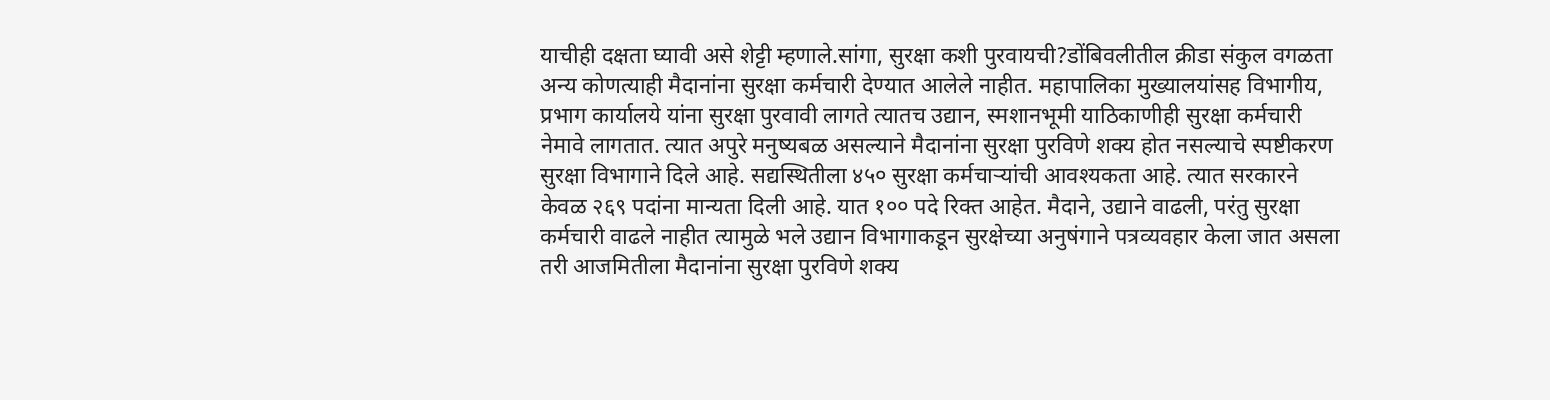याचीही दक्षता घ्यावी असे शेट्टी म्हणाले.सांगा, सुरक्षा कशी पुरवायची?डोंबिवलीतील क्रीडा संकुल वगळता अन्य कोणत्याही मैदानांना सुरक्षा कर्मचारी देण्यात आलेले नाहीत. महापालिका मुख्यालयांसह विभागीय, प्रभाग कार्यालये यांना सुरक्षा पुरवावी लागते त्यातच उद्यान, स्मशानभूमी याठिकाणीही सुरक्षा कर्मचारी नेमावे लागतात. त्यात अपुरे मनुष्यबळ असल्याने मैदानांना सुरक्षा पुरविणे शक्य होत नसल्याचे स्पष्टीकरण सुरक्षा विभागाने दिले आहे. सद्यस्थितीला ४५० सुरक्षा कर्मचाऱ्यांची आवश्यकता आहे. त्यात सरकारने केवळ २६९ पदांना मान्यता दिली आहे. यात १०० पदे रिक्त आहेत. मैदाने, उद्याने वाढली, परंतु सुरक्षा कर्मचारी वाढले नाहीत त्यामुळे भले उद्यान विभागाकडून सुरक्षेच्या अनुषंगाने पत्रव्यवहार केला जात असला तरी आजमितीला मैदानांना सुरक्षा पुरविणे शक्य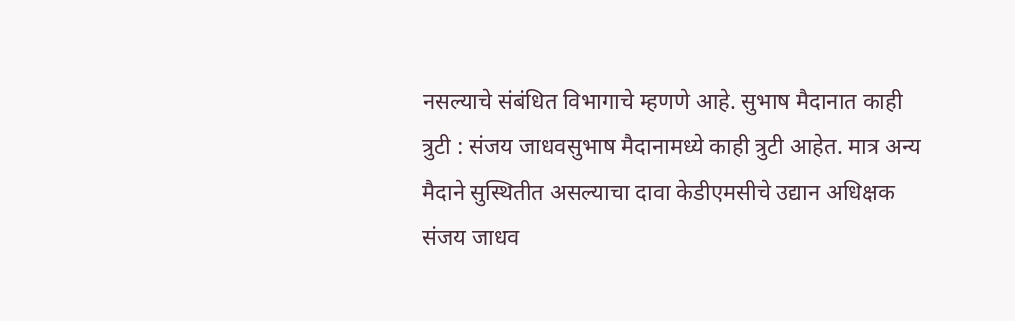नसल्याचे संबंधित विभागाचे म्हणणे आहे. सुभाष मैदानात काही त्रुटी : संजय जाधवसुभाष मैदानामध्ये काही त्रुटी आहेत. मात्र अन्य मैदाने सुस्थितीत असल्याचा दावा केडीएमसीचे उद्यान अधिक्षक संजय जाधव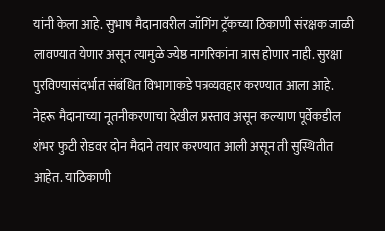यांनी केला आहे. सुभाष मैदानावरील जॉगिंग ट्रॅकच्या ठिकाणी संरक्षक जाळी लावण्यात येणार असून त्यामुळे ज्येष्ठ नागरिकांना त्रास होणार नाही. सुरक्षा पुरविण्यासंदर्भात संबंधित विभागाकडे पत्रव्यवहार करण्यात आला आहे. नेहरू मैदानाच्या नूतनीकरणाचा देखील प्रस्ताव असून कल्याण पूर्वेकडील शंभर फुटी रोडवर दोन मैदाने तयार करण्यात आली असून ती सुस्थितीत आहेत. याठिकाणी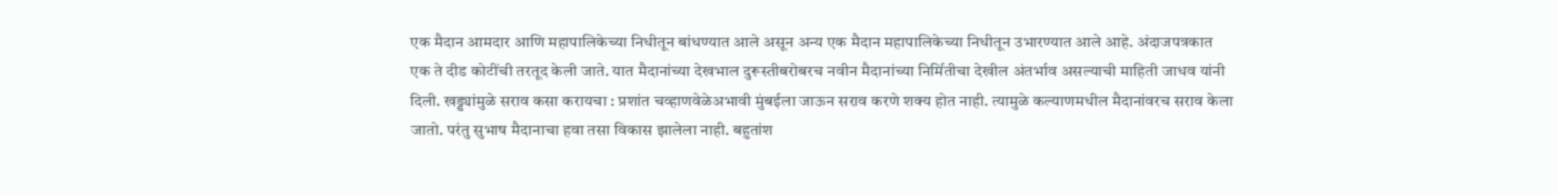एक मैदान आमदार आणि महापालिकेच्या निधीतून बांधण्यात आले असून अन्य एक मैदान महापालिकेच्या निधीतून उभारण्यात आले आहे. अंदाजपत्रकात एक ते दीड कोटींची तरतूद केली जाते. यात मैदानांच्या देखभाल दुरूस्तीबरोबरच नवीन मैदानांच्या निर्मितीचा देखील अंतर्भाव असल्याची माहिती जाधव यांनी दिली. खड्ड्यांमुळे सराव कसा करायचा : प्रशांत चव्हाणवेळेअभावी मुंबईला जाऊन सराव करणे शक्य होत नाही. त्यामुळे कल्याणमधील मैदानांवरच सराव केला जातो. परंतु सुभाष मैदानाचा हवा तसा विकास झालेला नाही. बहुतांश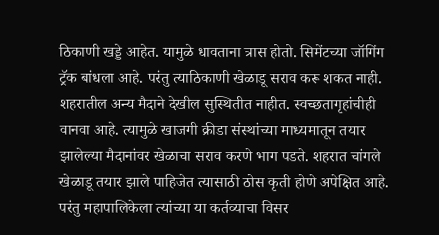ठिकाणी खड्डे आहेत. यामुळे धावताना त्रास होतो. सिमेंटच्या जॉगिंग ट्रॅक बांधला आहे. परंतु त्याठिकाणी खेळाडू सराव करू शकत नाही. शहरातील अन्य मैदाने देखील सुस्थितीत नाहीत. स्वच्छतागृहांचीही वानवा आहे. त्यामुळे खाजगी क्रीडा संस्थांच्या माध्यमातून तयार झालेल्या मैदानांवर खेळाचा सराव करणे भाग पडते. शहरात चांगले खेळाडू तयार झाले पाहिजेत त्यासाठी ठोस कृती होणे अपेक्षित आहे. परंतु महापालिकेला त्यांच्या या कर्तव्याचा विसर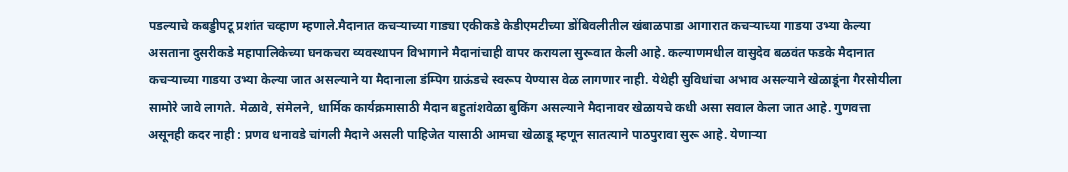पडल्याचे कबड्डीपटू प्रशांत चव्हाण म्हणाले.मैदानात कचऱ्याच्या गाड्या एकीकडे केडीएमटीच्या डोंबिवलीतील खंबाळपाडा आगारात कचऱ्याच्या गाडया उभ्या केल्या असताना दुसरीकडे महापालिकेच्या घनकचरा व्यवस्थापन विभागाने मैदानांचाही वापर करायला सुरूवात केली आहे. कल्याणमधील वासुदेव बळवंत फडके मैदानात कचऱ्याच्या गाडया उभ्या केल्या जात असल्याने या मैदानाला डंम्पिग ग्राऊंडचे स्वरूप येण्यास वेळ लागणार नाही. येथेही सुविधांचा अभाव असल्याने खेळाडूंना गैरसोयीला सामोरे जावे लागते. मेळावे, संमेलने, धार्मिक कार्यक्रमासाठी मैदान बहुतांशवेळा बुकिंग असल्याने मैदानावर खेळायचे कधी असा सवाल केला जात आहे. गुणवत्ता असूनही कदर नाही : प्रणव धनावडे चांगली मैदाने असली पाहिजेत यासाठी आमचा खेळाडू म्हणून सातत्याने पाठपुरावा सुरू आहे. येणाऱ्या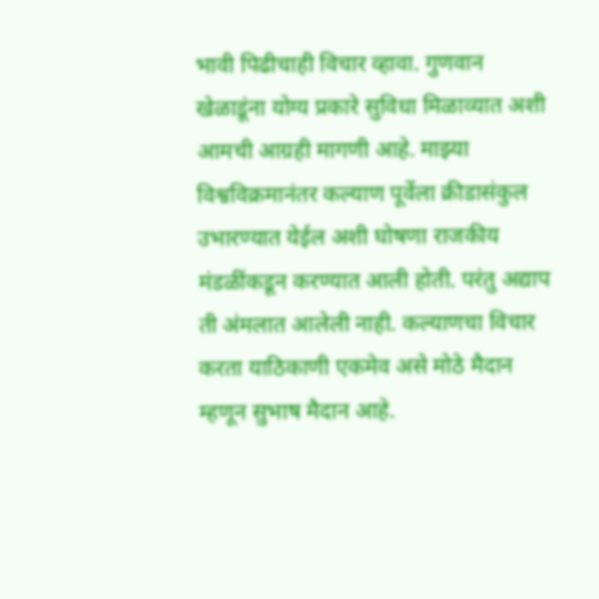भावी पिढीचाही विचार व्हावा. गुणवान खेळाडूंना योग्य प्रकारे सुविधा मिळाव्यात अशी आमची आग्रही मागणी आहे. माझ्या विश्वविक्रमानंतर कल्याण पूर्वेला क्रीडासंकुल उभारण्यात येईल अशी घोषणा राजकीय मंडळींकडून करण्यात आली होती. परंतु अद्याप ती अंमलात आलेली नाही. कल्याणचा विचार करता याठिकाणी एकमेव असे मोठे मैदान म्हणून सुभाष मैदान आहे.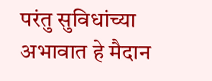परंतु सुविधांच्या अभावात हे मैदान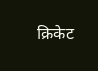क्रिकेट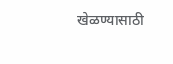खेळण्यासाठी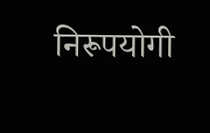निरूपयोगी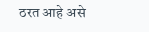ठरत आहे असे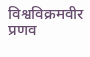विश्वविक्रमवीर प्रणव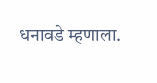धनावडे म्हणाला.